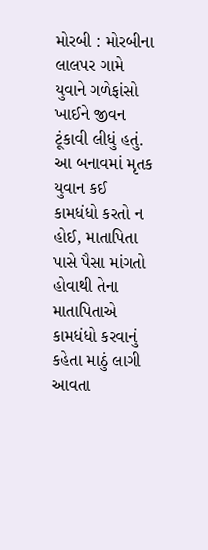મોરબી : મોરબીના લાલપર ગામે યુવાને ગળેફાંસો ખાઈને જીવન ટૂંકાવી લીધું હતું. આ બનાવમાં મૃતક યુવાન કઈ કામધંધો કરતો ન હોઈ, માતાપિતા પાસે પૈસા માંગતો હોવાથી તેના માતાપિતાએ કામધંધો કરવાનું કહેતા માઠું લાગી આવતા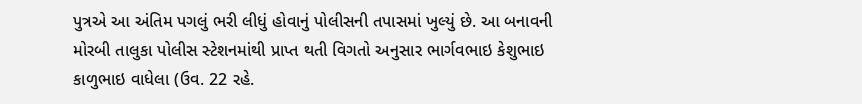પુત્રએ આ અંતિમ પગલું ભરી લીધું હોવાનું પોલીસની તપાસમાં ખુલ્યું છે. આ બનાવની મોરબી તાલુકા પોલીસ સ્ટેશનમાંથી પ્રાપ્ત થતી વિગતો અનુસાર ભાર્ગવભાઇ કેશુભાઇ કાળુભાઇ વાધેલા (ઉવ. 22 રહે.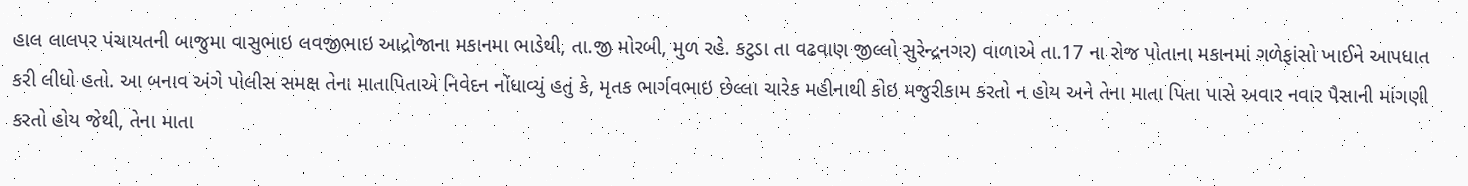હાલ લાલપર પંચાયતની બાજુમા વાસુભાઇ લવજીભાઇ આદ્રોજાના મકાનમા ભાડેથી, તા.જી મોરબી, મુળ રહે. કટુડા તા વઢવાણ જીલ્લો સુરેન્દ્રનગર) વાળાએ તા.17 ના રોજ પોતાના મકાનમાં ગળેફાંસો ખાઈને આપધાત કરી લીધો હતો. આ બનાવ અંગે પોલીસ સમક્ષ તેના માતાપિતાએ નિવેદન નોંધાવ્યું હતું કે, મૃતક ભાર્ગવભાઇ છેલ્લા ચારેક મહીનાથી કોઇ મજુરીકામ કરતો ન હોય અને તેના માતા પિતા પાસે અવાર નવાર પૈસાની માંગણી કરતો હોય જેથી, તેના માતા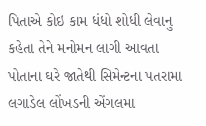પિતાએ કોઇ કામ ધંધો શોધી લેવાનુ કહેતા તેને મનોમન લાગી આવતા પોતાના ઘરે જાતેથી સિમેન્ટના પતરામા લગાડેલ લોંખડની એંગલમા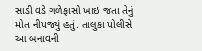સાડી વડે ગળેફાસો ખાઇ જતા તેનું મોત નીપજ્યું હતું. તાલુકા પોલીસે આ બનાવની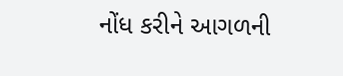નોંધ કરીને આગળની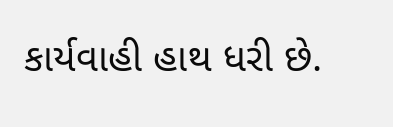કાર્યવાહી હાથ ધરી છે.